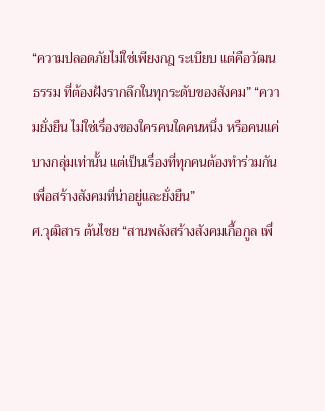“ความปลอดภัยไม่ใช่เพียงกฎ ระเบียบ แต่คือวัฒนธรรม ที่ต้องฝังรากลึกในทุกระดับของสังคม” “ความยั่งยืน ไม่ใช่เรื่องของใครคนใดคนหนึ่ง หรือคนแค่บางกลุ่มเท่านั้น แต่เป็นเรื่องที่ทุกคนต้องทำร่วมกัน เพื่อสร้างสังคมที่น่าอยู่และยั่งยืน”
ศ.วุฒิสาร ต้นไชย “สานพลังสร้างสังคมเกื้อกูล เพื่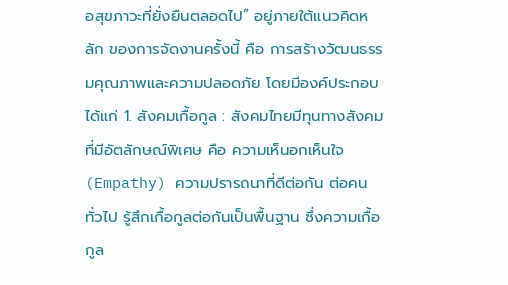อสุขภาวะที่ยั่งยืนตลอดไป” อยู่ภายใต้แนวคิดหลัก ของการจัดงานครั้งนี้ คือ การสร้างวัฒนธรรมคุณภาพและความปลอดภัย โดยมีองค์ประกอบ ได้แก่ 1. สังคมเกื้อกูล : สังคมไทยมีทุนทางสังคมที่มีอัตลักษณ์พิเศษ คือ ความเห็นอกเห็นใจ (Empathy) ความปรารถนาที่ดีต่อกัน ต่อคนทั่วไป รู้สึกเกื้อกูลต่อกันเป็นพื้นฐาน ซึ่งความเกื้อกูล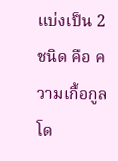แบ่งเป็น 2 ชนิด คือ ความเกื้อกูลโด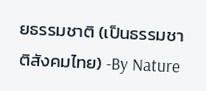ยธรรมชาติ (เป็นธรรมชาติสังคมไทย) -By Nature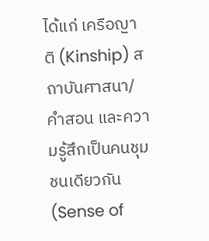ได้แก่ เครือญาติ (Kinship) สถาบันศาสนา/คำสอน และความรู้สึกเป็นคนชุมชนเดียวกัน (Sense of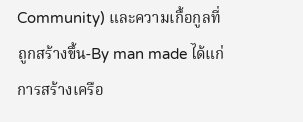Community) และความเกื้อกูลที่ถูกสร้างขึ้น-By man made ได้แก่ การสร้างเครือ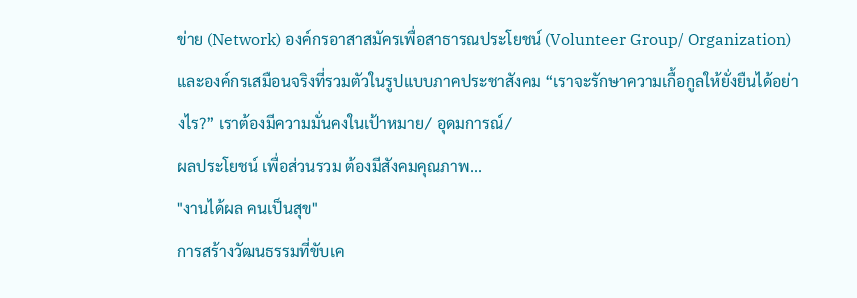ข่าย (Network) องค์กรอาสาสมัครเพื่อสาธารณประโยชน์ (Volunteer Group/ Organization) และองค์กรเสมือนจริงที่รวมตัวในรูปแบบภาคประชาสังคม “เราจะรักษาความเกื้อกูลให้ยั่งยืนได้อย่างไร?” เราต้องมีความมั่นคงในเป้าหมาย/ อุดมการณ์/
ผลประโยชน์ เพื่อส่วนรวม ต้องมีสังคมคุณภาพ...
"งานได้ผล คนเป็นสุข"
การสร้างวัฒนธรรมที่ขับเค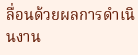ลื่อนด้วยผลการดำเนินงาน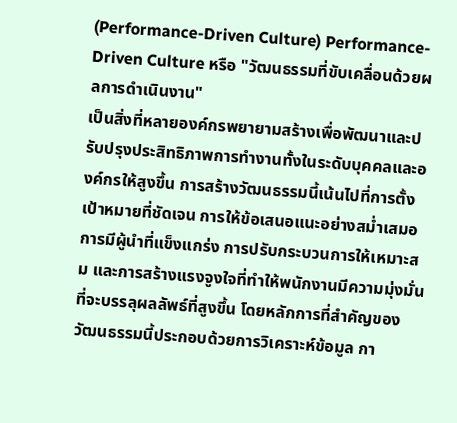(Performance-Driven Culture) Performance-Driven Culture หรือ "วัฒนธรรมที่ขับเคลื่อนด้วยผลการดำเนินงาน"
เป็นสิ่งที่หลายองค์กรพยายามสร้างเพื่อพัฒนาและปรับปรุงประสิทธิภาพการทำงานทั้งในระดับบุคคลและองค์กรให้สูงขึ้น การสร้างวัฒนธรรมนี้เน้นไปที่การตั้งเป้าหมายที่ชัดเจน การให้ข้อเสนอแนะอย่างสม่ำเสมอ การมีผู้นำที่แข็งแกร่ง การปรับกระบวนการให้เหมาะสม และการสร้างแรงจูงใจที่ทำให้พนักงานมีความมุ่งมั่นที่จะบรรลุผลลัพธ์ที่สูงขึ้น โดยหลักการที่สำคัญของวัฒนธรรมนี้ประกอบด้วยการวิเคราะห์ข้อมูล กา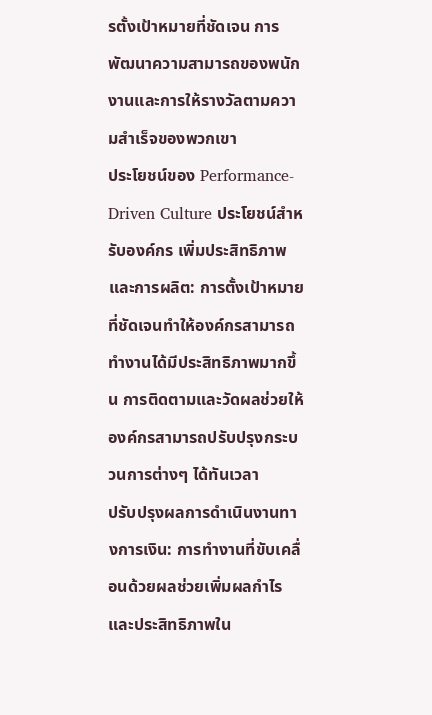รตั้งเป้าหมายที่ชัดเจน การพัฒนาความสามารถของพนักงานและการให้รางวัลตามความสำเร็จของพวกเขา
ประโยชน์ของ Performance-Driven Culture ประโยชน์สำหรับองค์กร เพิ่มประสิทธิภาพและการผลิต: การตั้งเป้าหมายที่ชัดเจนทำให้องค์กรสามารถทำงานได้มีประสิทธิภาพมากขึ้น การติดตามและวัดผลช่วยให้องค์กรสามารถปรับปรุงกระบวนการต่างๆ ได้ทันเวลา
ปรับปรุงผลการดำเนินงานทางการเงิน: การทำงานที่ขับเคลื่อนด้วยผลช่วยเพิ่มผลกำไรและประสิทธิภาพใน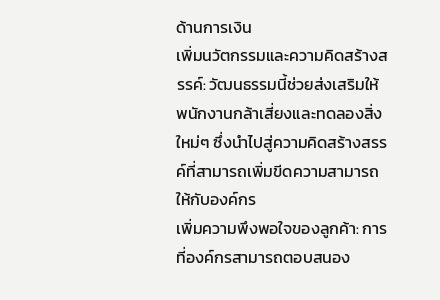ด้านการเงิน
เพิ่มนวัตกรรมและความคิดสร้างสรรค์: วัฒนธรรมนี้ช่วยส่งเสริมให้พนักงานกล้าเสี่ยงและทดลองสิ่งใหม่ๆ ซึ่งนำไปสู่ความคิดสร้างสรรค์ที่สามารถเพิ่มขีดความสามารถให้กับองค์กร
เพิ่มความพึงพอใจของลูกค้า: การที่องค์กรสามารถตอบสนอง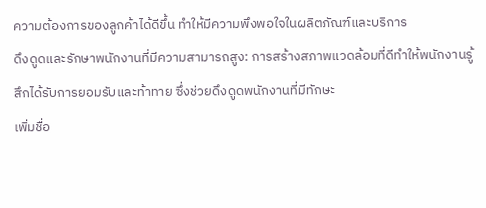ความต้องการของลูกค้าได้ดีขึ้น ทำให้มีความพึงพอใจในผลิตภัณฑ์และบริการ
ดึงดูดและรักษาพนักงานที่มีความสามารถสูง: การสร้างสภาพแวดล้อมที่ดีทำให้พนักงานรู้สึกได้รับการยอมรับและท้าทาย ซึ่งช่วยดึงดูดพนักงานที่มีทักษะ
เพิ่มชื่อ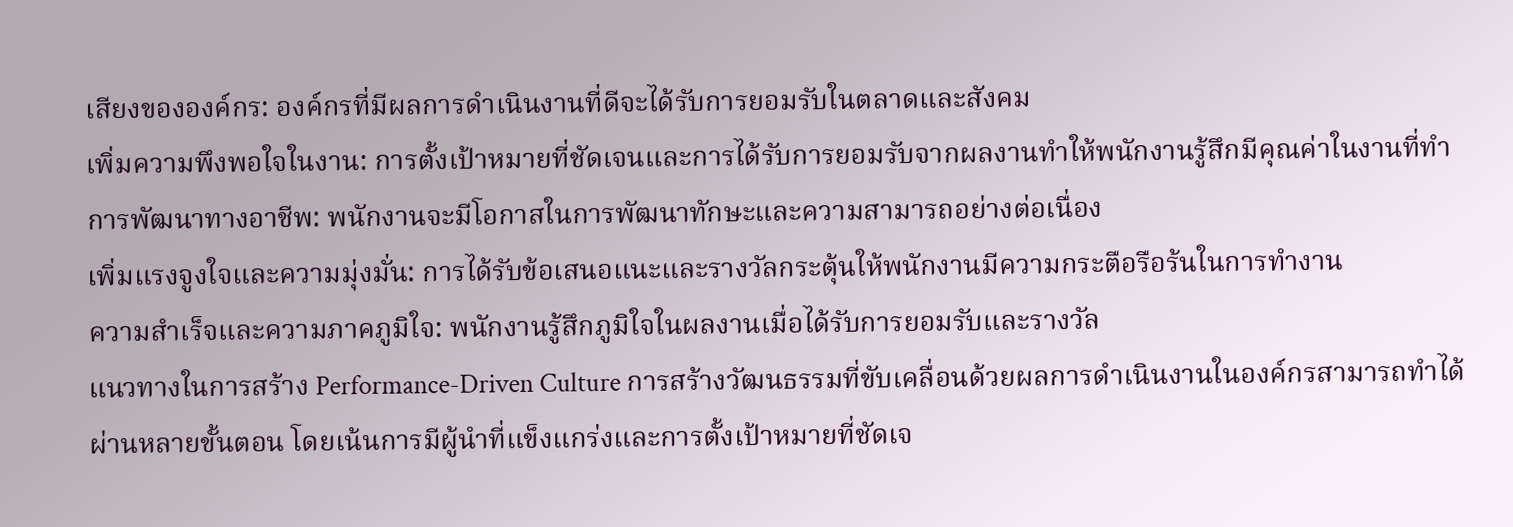เสียงขององค์กร: องค์กรที่มีผลการดำเนินงานที่ดีจะได้รับการยอมรับในตลาดและสังคม
เพิ่มความพึงพอใจในงาน: การตั้งเป้าหมายที่ชัดเจนและการได้รับการยอมรับจากผลงานทำให้พนักงานรู้สึกมีคุณค่าในงานที่ทำ
การพัฒนาทางอาชีพ: พนักงานจะมีโอกาสในการพัฒนาทักษะและความสามารถอย่างต่อเนื่อง
เพิ่มแรงจูงใจและความมุ่งมั่น: การได้รับข้อเสนอแนะและรางวัลกระตุ้นให้พนักงานมีความกระตือรือร้นในการทำงาน
ความสำเร็จและความภาคภูมิใจ: พนักงานรู้สึกภูมิใจในผลงานเมื่อได้รับการยอมรับและรางวัล
แนวทางในการสร้าง Performance-Driven Culture การสร้างวัฒนธรรมที่ขับเคลื่อนด้วยผลการดำเนินงานในองค์กรสามารถทำได้ผ่านหลายขั้นตอน โดยเน้นการมีผู้นำที่แข็งแกร่งและการตั้งเป้าหมายที่ชัดเจ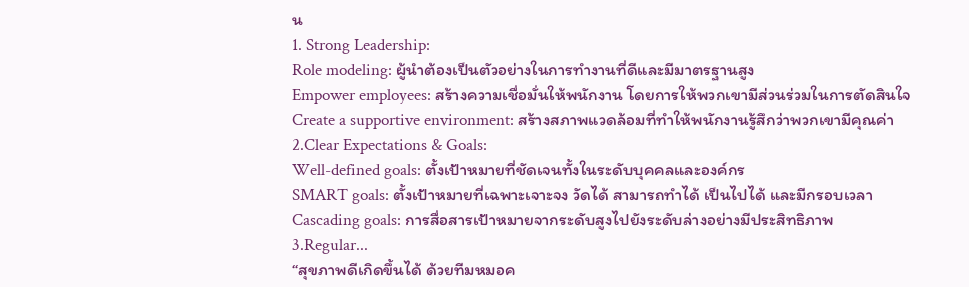น
1. Strong Leadership:
Role modeling: ผู้นำต้องเป็นตัวอย่างในการทำงานที่ดีและมีมาตรฐานสูง
Empower employees: สร้างความเชื่อมั่นให้พนักงาน โดยการให้พวกเขามีส่วนร่วมในการตัดสินใจ
Create a supportive environment: สร้างสภาพแวดล้อมที่ทำให้พนักงานรู้สึกว่าพวกเขามีคุณค่า
2.Clear Expectations & Goals:
Well-defined goals: ตั้งเป้าหมายที่ชัดเจนทั้งในระดับบุคคลและองค์กร
SMART goals: ตั้งเป้าหมายที่เฉพาะเจาะจง วัดได้ สามารถทำได้ เป็นไปได้ และมีกรอบเวลา
Cascading goals: การสื่อสารเป้าหมายจากระดับสูงไปยังระดับล่างอย่างมีประสิทธิภาพ
3.Regular...
“สุขภาพดีเกิดขึ้นได้ ด้วยทีมหมอค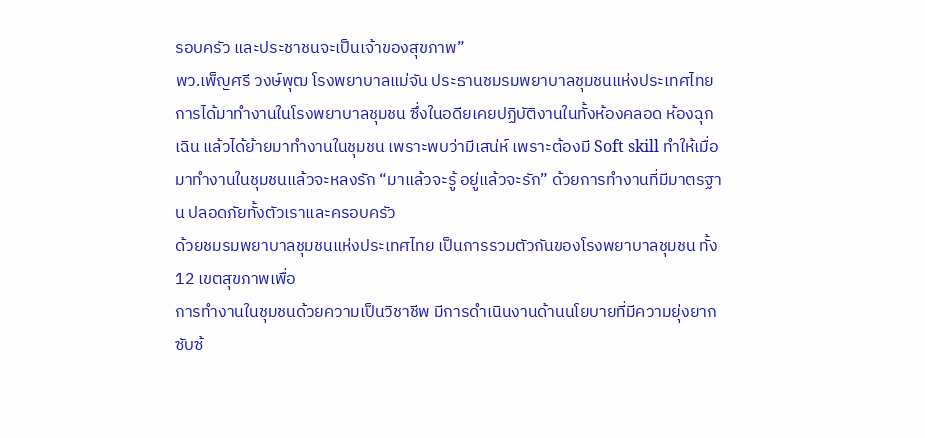รอบครัว และประชาชนจะเป็นเจ้าของสุขภาพ”
พว.เพ็ญศรี วงษ์พุฒ โรงพยาบาลแม่จัน ประธานชมรมพยาบาลชุมชนแห่งประเทศไทย การได้มาทำงานในโรงพยาบาลชุมชน ซึ่งในอดียเคยปฏิบัติงานในทั้งห้องคลอด ห้องฉุกเฉิน แล้วได้ย้ายมาทำงานในชุมชน เพราะพบว่ามีเสน่ห์ เพราะต้องมี Soft skill ทำให้เมื่อมาทำงานในชุมชนแล้วจะหลงรัก “มาแล้วจะรู้ อยู่แล้วจะรัก” ด้วยการทำงานที่มีมาตรฐาน ปลอดภัยทั้งตัวเราและครอบครัว
ด้วยชมรมพยาบาลชุมชนแห่งประเทศไทย เป็นการรวมตัวกันของโรงพยาบาลชุมชน ทั้ง 12 เขตสุขภาพเพื่อ
การทำงานในชุมชนด้วยความเป็นวิชาชีพ มีการดำเนินงานด้านนโยบายที่มีความยุ่งยาก ซับซ้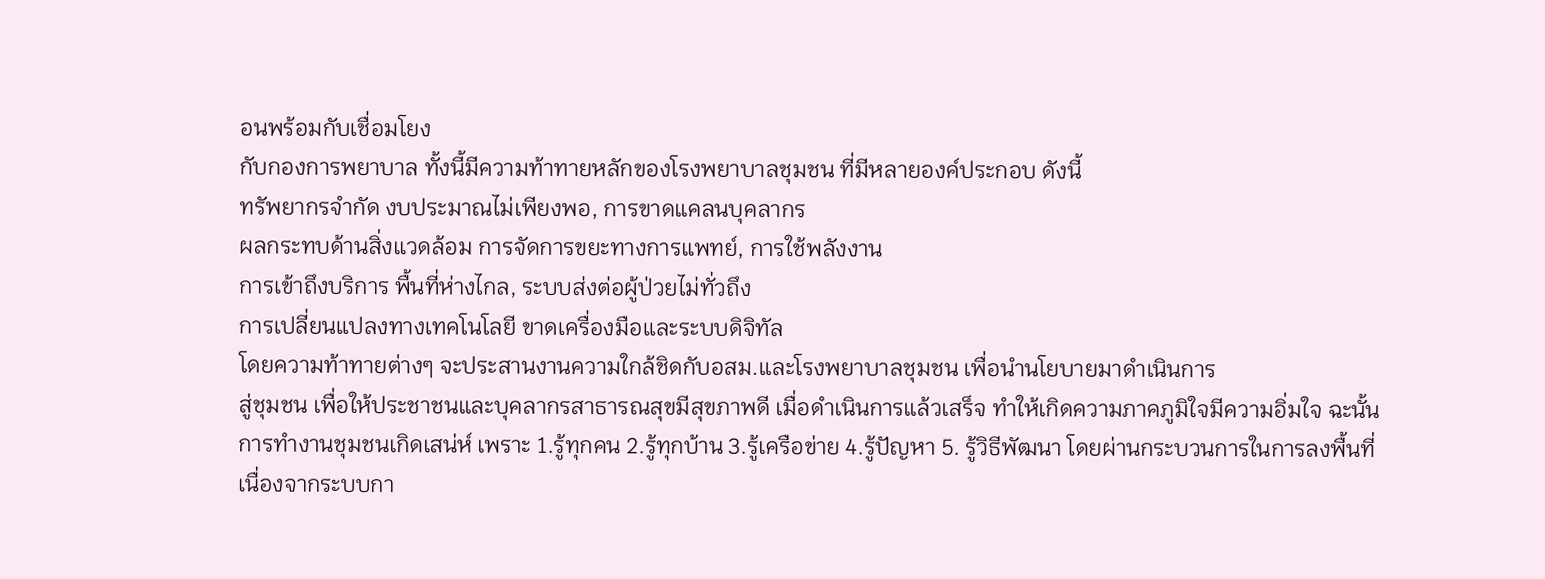อนพร้อมกับเชื่อมโยง
กับกองการพยาบาล ทั้งนี้มีความท้าทายหลักของโรงพยาบาลชุมชน ที่มีหลายองค์ประกอบ ดังนี้
ทรัพยากรจำกัด งบประมาณไม่เพียงพอ, การขาดแคลนบุคลากร
ผลกระทบด้านสิ่งแวดล้อม การจัดการขยะทางการแพทย์, การใช้พลังงาน
การเข้าถึงบริการ พื้นที่ห่างไกล, ระบบส่งต่อผู้ป่วยไม่ทั่วถึง
การเปลี่ยนแปลงทางเทคโนโลยี ขาดเครื่องมือและระบบดิจิทัล
โดยความท้าทายต่างๆ จะประสานงานความใกล้ชิดกับอสม.และโรงพยาบาลชุมชน เพื่อนำนโยบายมาดำเนินการ
สู่ชุมชน เพื่อให้ประชาชนและบุคลากรสาธารณสุขมีสุขภาพดี เมื่อดำเนินการแล้วเสร็จ ทำให้เกิดความภาคภูมิใจมีความอิ่มใจ ฉะนั้นการทำงานชุมชนเกิดเสน่ห์ เพราะ 1.รู้ทุกคน 2.รู้ทุกบ้าน 3.รู้เครือข่าย 4.รู้ปัญหา 5. รู้วิธีพัฒนา โดยผ่านกระบวนการในการลงพื้นที่
เนื่องจากระบบกา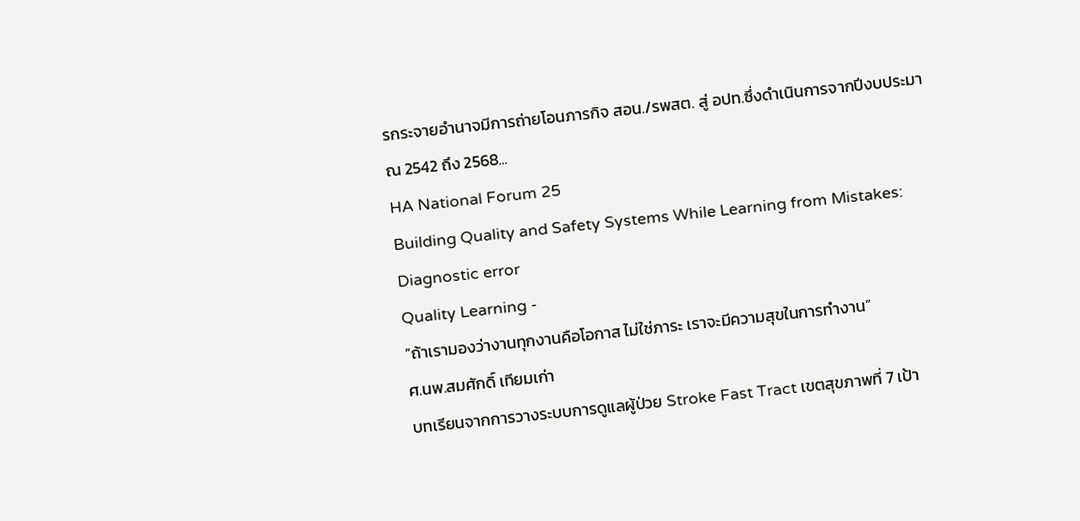รกระจายอำนาจมีการถ่ายโอนภารกิจ สอน./รพสต. สู่ อปท.ซึ่งดำเนินการจากปีงบประมาณ 2542 ถึง 2568...
HA National Forum 25
Building Quality and Safety Systems While Learning from Mistakes: Diagnostic error
Quality Learning -
“ถ้าเรามองว่างานทุกงานคือโอกาส ไม่ใช่ภาระ เราจะมีความสุขในการทำงาน”
ศ.นพ.สมศักดิ์ เทียมเก่า
บทเรียนจากการวางระบบการดูแลผู้ป่วย Stroke Fast Tract เขตสุขภาพที่ 7 เป้า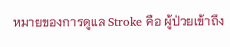หมายของการดูแล Stroke คือ ผู้ป่วยเข้าถึง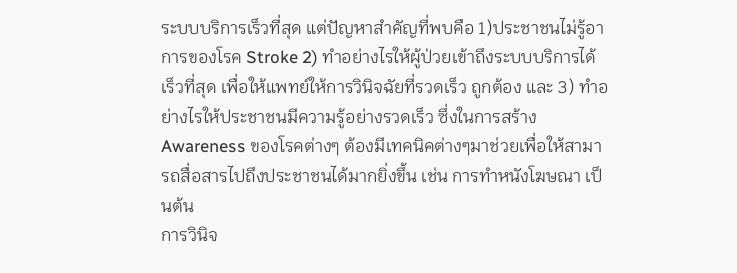ระบบบริการเร็วที่สุด แต่ปัญหาสำคัญที่พบคือ 1)ประชาชนไม่รู้อาการของโรค Stroke 2) ทำอย่างไรให้ผู้ป่วยเข้าถึงระบบบริการได้เร็วที่สุด เพื่อให้แพทย์ให้การวินิจฉัยที่รวดเร็ว ถูกต้อง และ 3) ทำอย่างไรให้ประชาชนมีความรู้อย่างรวดเร็ว ซึ่งในการสร้าง Awareness ของโรคต่างๆ ต้องมีเทคนิคต่างๆมาช่วยเพื่อให้สามารถสื่อสารไปถึงประชาชนได้มากยิ่งขึ้น เช่น การทำหนังโฆษณา เป็นต้น
การวินิจ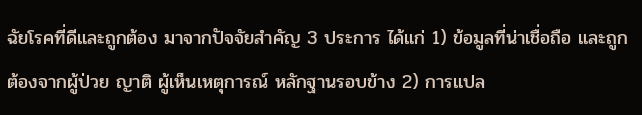ฉัยโรคที่ดีและถูกต้อง มาจากปัจจัยสำคัญ 3 ประการ ได้แก่ 1) ข้อมูลที่น่าเชื่อถือ และถูกต้องจากผู้ป่วย ญาติ ผู้เห็นเหตุการณ์ หลักฐานรอบข้าง 2) การแปล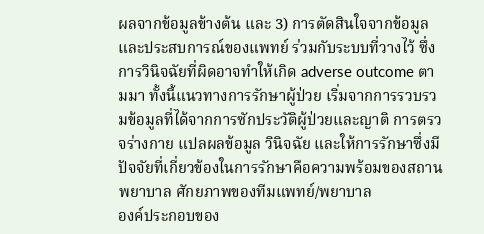ผลจากข้อมูลข้างต้น และ 3) การตัดสินใจจากข้อมูลและประสบการณ์ของแพทย์ ร่วมกับระบบที่วางไว้ ซึ่งการวินิจฉัยที่ผิดอาจทำให้เกิด adverse outcome ตามมา ทั้งนี้แนวทางการรักษาผู้ป่วย เริ่มจากการรวบรวมข้อมูลที่ได้จากการซักประวัติผู้ป่วยและญาติ การตรวจร่างกาย แปลผลข้อมูล วินิจฉัย และให้การรักษาซึ่งมีปัจจัยที่เกี่ยวข้องในการรักษาคือความพร้อมของสถานพยาบาล ศักยภาพของทีมแพทย์/พยาบาล
องค์ประกอบของ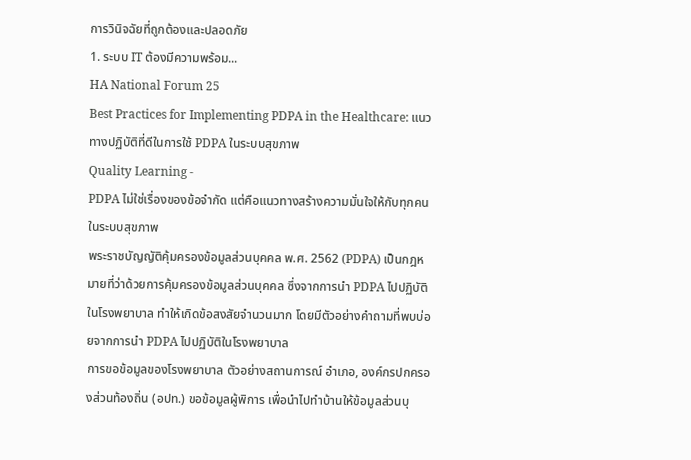การวินิจฉัยที่ถูกต้องและปลอดภัย
1. ระบบ IT ต้องมีความพร้อม...
HA National Forum 25
Best Practices for Implementing PDPA in the Healthcare: แนวทางปฏิบัติที่ดีในการใช้ PDPA ในระบบสุขภาพ
Quality Learning -
PDPA ไม่ใช่เรื่องของข้อจำกัด แต่คือแนวทางสร้างความมั่นใจให้กับทุกคนในระบบสุขภาพ
พระราชบัญญัติคุ้มครองข้อมูลส่วนบุคคล พ.ศ. 2562 (PDPA) เป็นกฎหมายที่ว่าด้วยการคุ้มครองข้อมูลส่วนบุคคล ซึ่งจากการนำ PDPA ไปปฏิบัติในโรงพยาบาล ทำให้เกิดข้อสงสัยจำนวนมาก โดยมีตัวอย่างคำถามที่พบบ่อยจากการนำ PDPA ไปปฏิบัติในโรงพยาบาล
การขอข้อมูลของโรงพยาบาล ตัวอย่างสถานการณ์ อำเภอ, องค์กรปกครองส่วนท้องถิ่น (อปท.) ขอข้อมูลผู้พิการ เพื่อนำไปทำบ้านให้ข้อมูลส่วนบุ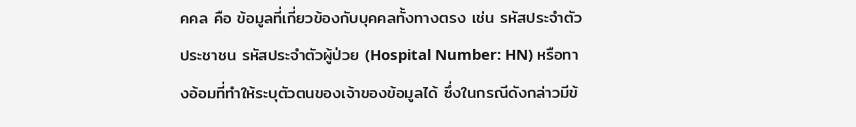คคล คือ ข้อมูลที่เกี่ยวข้องกับบุคคลทั้งทางตรง เช่น รหัสประจำตัวประชาชน รหัสประจำตัวผู้ป่วย (Hospital Number: HN) หรือทางอ้อมที่ทำให้ระบุตัวตนของเจ้าของข้อมูลได้ ซึ่งในกรณีดังกล่าวมีข้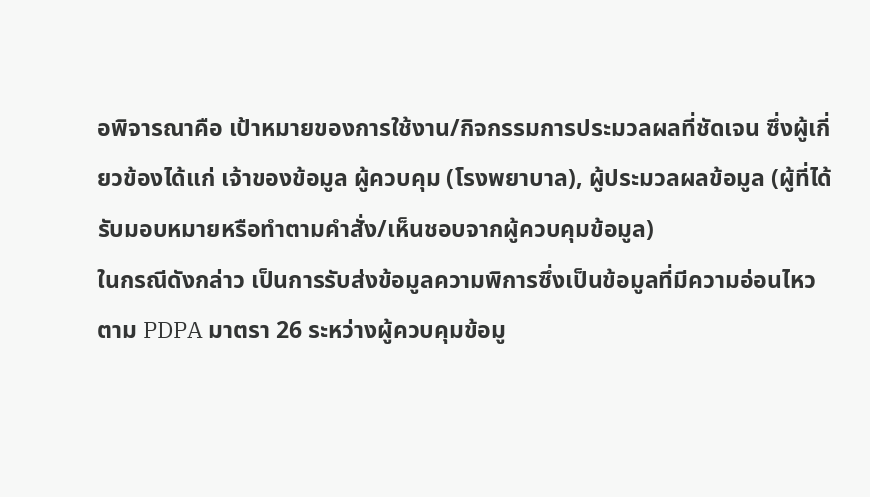อพิจารณาคือ เป้าหมายของการใช้งาน/กิจกรรมการประมวลผลที่ชัดเจน ซึ่งผู้เกี่ยวข้องได้แก่ เจ้าของข้อมูล ผู้ควบคุม (โรงพยาบาล), ผู้ประมวลผลข้อมูล (ผู้ที่ได้รับมอบหมายหรือทำตามคำสั่ง/เห็นชอบจากผู้ควบคุมข้อมูล)
ในกรณีดังกล่าว เป็นการรับส่งข้อมูลความพิการซึ่งเป็นข้อมูลที่มีความอ่อนไหวตาม PDPA มาตรา 26 ระหว่างผู้ควบคุมข้อมู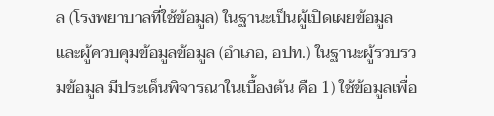ล (โรงพยาบาลที่ใช้ข้อมูล) ในฐานะเป็นผู้เปิดเผยข้อมูล และผู้ควบคุมข้อมูลข้อมูล (อำเภอ, อปท.) ในฐานะผู้รวบรวมข้อมูล มีประเด็นพิจารณาในเบื้องต้น คือ 1) ใช้ข้อมูลเพื่อ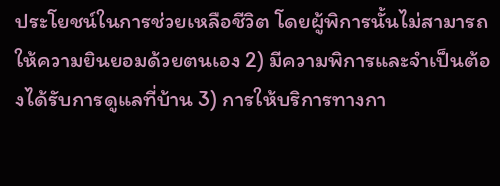ประโยชน์ในการช่วยเหลือชีวิต โดยผู้พิการนั้นไม่สามารถให้ความยินยอมด้วยตนเอง 2) มีความพิการและจำเป็นต้องได้รับการดูแลที่บ้าน 3) การให้บริการทางกา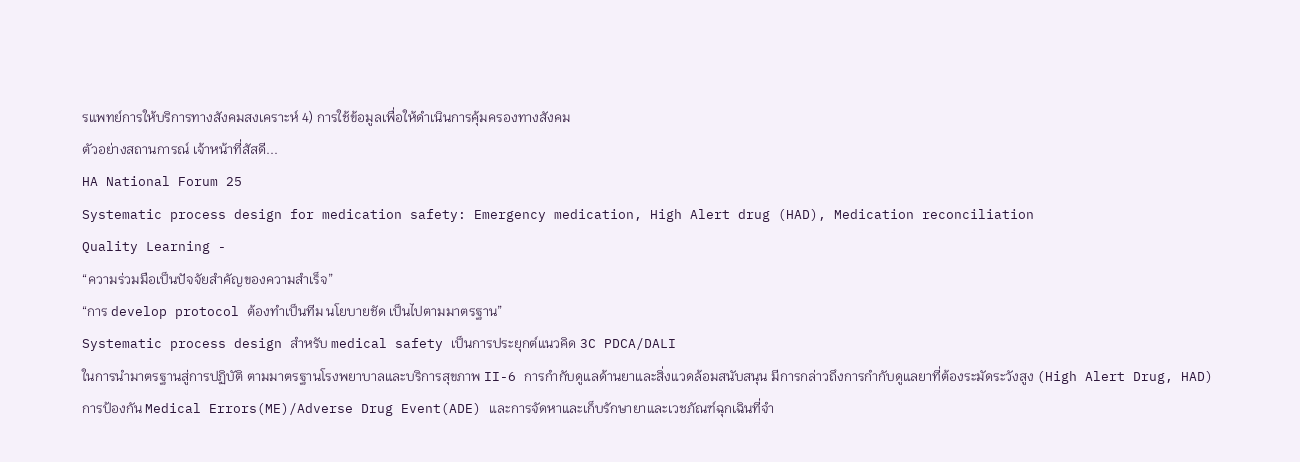รแพทย์การให้บริการทางสังคมสงเคราะห์ 4) การใช้ข้อมูลเพื่อให้ดำเนินการคุ้มครองทางสังคม
ตัวอย่างสถานการณ์ เจ้าหน้าที่สัสดี...
HA National Forum 25
Systematic process design for medication safety: Emergency medication, High Alert drug (HAD), Medication reconciliation
Quality Learning -
“ความร่วมมือเป็นปัจจัยสำคัญของความสำเร็จ”
“การ develop protocol ต้องทำเป็นทีม นโยบายชัด เป็นไปตามมาตรฐาน”
Systematic process design สำหรับ medical safety เป็นการประยุกต์แนวคิด 3C PDCA/DALI
ในการนำมาตรฐานสู่การปฏิบัติ ตามมาตรฐานโรงพยาบาลและบริการสุขภาพ II-6 การกำกับดูแลด้านยาและสิ่งแวดล้อมสนับสนุน มีการกล่าวถึงการกำกับดูแลยาที่ต้องระมัดระวังสูง (High Alert Drug, HAD) การป้องกัน Medical Errors(ME)/Adverse Drug Event(ADE) และการจัดหาและเก็บรักษายาและเวชภัณฑ์ฉุกเฉินที่จำ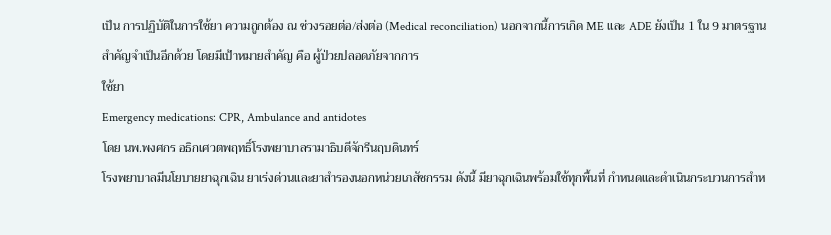เป็น การปฏิบัติในการใช้ยา ความถูกต้อง ณ ช่วงรอยต่อ/ส่งต่อ (Medical reconciliation) นอกจากนี้การเกิด ME และ ADE ยังเป็น 1 ใน 9 มาตรฐานสำคัญจำเป็นอีกด้วย โดยมีเป้าหมายสำคัญ คือ ผู้ป่วยปลอดภัยจากการ
ใช้ยา
Emergency medications: CPR, Ambulance and antidotes
โดย นพ.พงศกร อธิกเศวตพฤทธิ์โรงพยาบาลรามาธิบดีจักรีนฤบดินทร์
โรงพยาบาลมีนโยบายยาฉุกเฉิน ยาเร่งด่วนและยาสำรองนอกหน่วยเภสัชกรรม ดังนี้ มียาฉุกเฉินพร้อมใช้ทุกพื้นที่ กำหนดและดำเนินกระบวนการสำห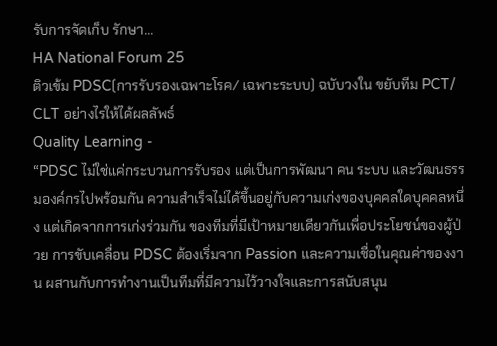รับการจัดเก็บ รักษา...
HA National Forum 25
ติวเข้ม PDSC(การรับรองเฉพาะโรค/ เฉพาะระบบ) ฉบับวงใน ขยับทีม PCT/ CLT อย่างไรให้ได้ผลลัพธ์
Quality Learning -
“PDSC ไม่ใช่แค่กระบวนการรับรอง แต่เป็นการพัฒนา คน ระบบ และวัฒนธรรมองค์กรไปพร้อมกัน ความสำเร็จไม่ได้ขึ้นอยู่กับความเก่งของบุคคลใดบุคคลหนึ่ง แต่เกิดจากการเก่งร่วมกัน ของทีมที่มีเป้าหมายเดียวกันเพื่อประโยชน์ของผู้ป่วย การขับเคลื่อน PDSC ต้องเริ่มจาก Passion และความเชื่อในคุณค่าของงาน ผสานกับการทำงานเป็นทีมที่มีความไว้วางใจและการสนับสนุน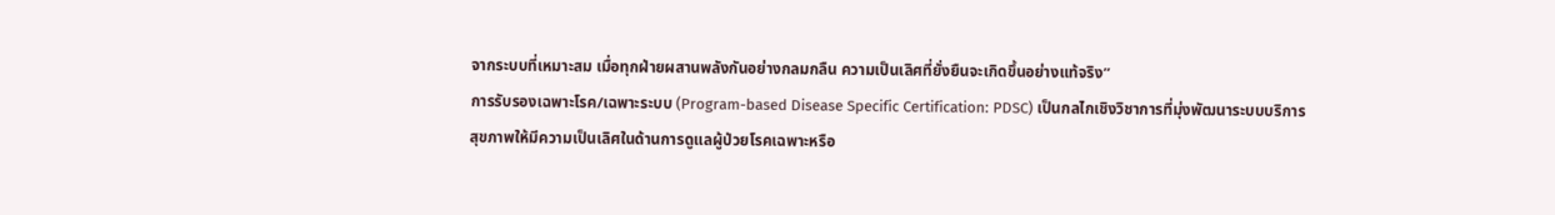จากระบบที่เหมาะสม เมื่อทุกฝ่ายผสานพลังกันอย่างกลมกลืน ความเป็นเลิศที่ยั่งยืนจะเกิดขึ้นอย่างแท้จริง”
การรับรองเฉพาะโรค/เฉพาะระบบ (Program-based Disease Specific Certification: PDSC) เป็นกลไกเชิงวิชาการที่มุ่งพัฒนาระบบบริการสุขภาพให้มีความเป็นเลิศในด้านการดูแลผู้ป่วยโรคเฉพาะหรือ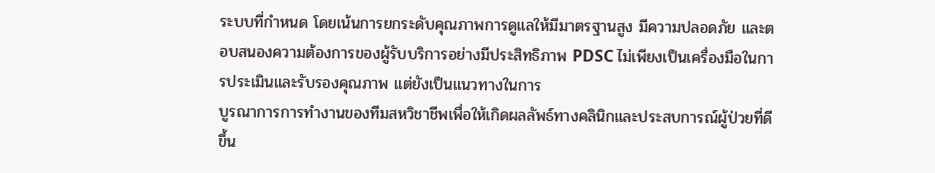ระบบที่กำหนด โดยเน้นการยกระดับคุณภาพการดูแลให้มีมาตรฐานสูง มีความปลอดภัย และตอบสนองความต้องการของผู้รับบริการอย่างมีประสิทธิภาพ PDSC ไม่เพียงเป็นเครื่องมือในการประเมินและรับรองคุณภาพ แต่ยังเป็นแนวทางในการ
บูรณาการการทำงานของทีมสหวิชาชีพเพื่อให้เกิดผลลัพธ์ทางคลินิกและประสบการณ์ผู้ป่วยที่ดีขึ้น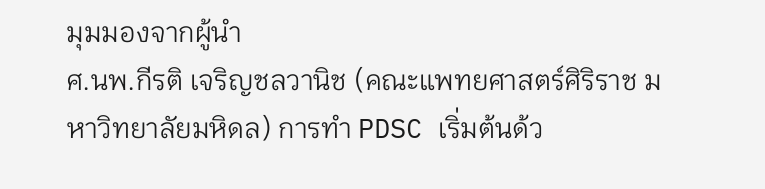มุมมองจากผู้นำ
ศ.นพ.กีรติ เจริญชลวานิช (คณะแพทยศาสตร์ศิริราช มหาวิทยาลัยมหิดล) การทำ PDSC เริ่มต้นด้ว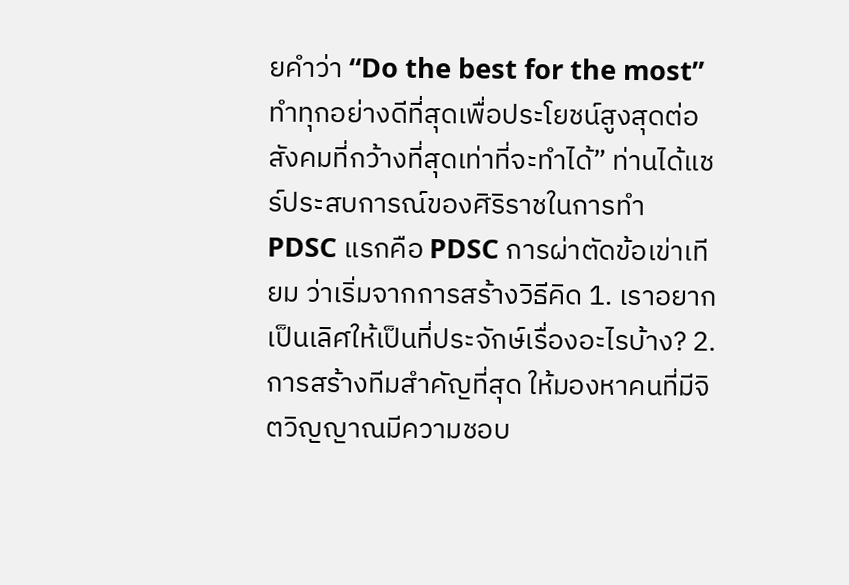ยคำว่า “Do the best for the most” ทำทุกอย่างดีที่สุดเพื่อประโยชน์สูงสุดต่อสังคมที่กว้างที่สุดเท่าที่จะทำได้” ท่านได้แชร์ประสบการณ์ของศิริราชในการทำ PDSC แรกคือ PDSC การผ่าตัดข้อเข่าเทียม ว่าเริ่มจากการสร้างวิธีคิด 1. เราอยากเป็นเลิศให้เป็นที่ประจักษ์เรื่องอะไรบ้าง? 2. การสร้างทีมสำคัญที่สุด ให้มองหาคนที่มีจิตวิญญาณมีความชอบ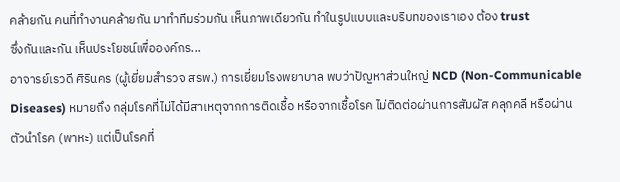คล้ายกัน คนที่ทำงานคล้ายกัน มาทำทีมร่วมกัน เห็นภาพเดียวกัน ทำในรูปแบบและบริบทของเราเอง ต้อง trust
ซึ่งกันและกัน เห็นประโยชน์เพื่อองค์กร...
อาจารย์เรวดี ศิรินคร (ผู้เยี่ยมสำรวจ สรพ.) การเยี่ยมโรงพยาบาล พบว่าปัญหาส่วนใหญ่ NCD (Non-Communicable Diseases) หมายถึง กลุ่มโรคที่ไม่ได้มีสาเหตุจากการติดเชื้อ หรือจากเชื้อโรค ไม่ติดต่อผ่านการสัมผัส คลุกคลี หรือผ่านตัวนำโรค (พาหะ) แต่เป็นโรคที่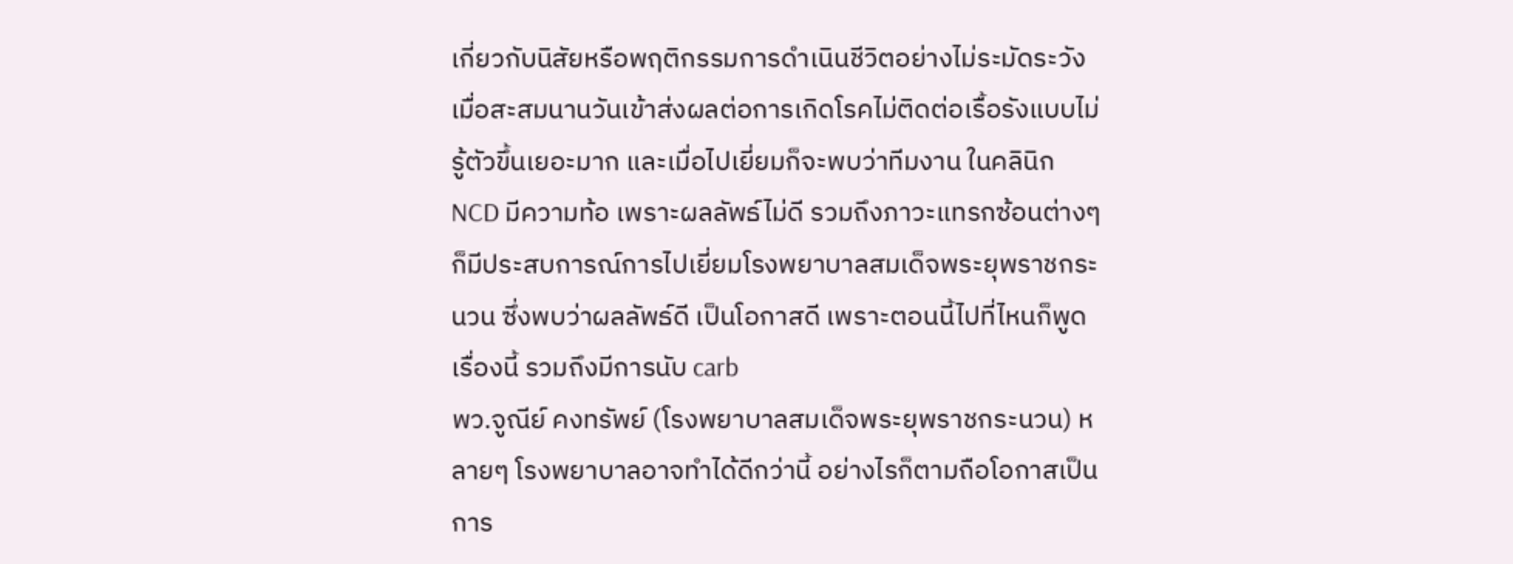เกี่ยวกับนิสัยหรือพฤติกรรมการดำเนินชีวิตอย่างไม่ระมัดระวัง เมื่อสะสมนานวันเข้าส่งผลต่อการเกิดโรคไม่ติดต่อเรื้อรังแบบไม่รู้ตัวขึ้นเยอะมาก และเมื่อไปเยี่ยมก็จะพบว่าทีมงาน ในคลินิก NCD มีความท้อ เพราะผลลัพธ์ไม่ดี รวมถึงภาวะแทรกซ้อนต่างๆ ก็มีประสบการณ์การไปเยี่ยมโรงพยาบาลสมเด็จพระยุพราชกระนวน ซึ่งพบว่าผลลัพธ์ดี เป็นโอกาสดี เพราะตอนนี้ไปที่ไหนก็พูดเรื่องนี้ รวมถึงมีการนับ carb
พว.จูณีย์ คงทรัพย์ (โรงพยาบาลสมเด็จพระยุพราชกระนวน) หลายๆ โรงพยาบาลอาจทำได้ดีกว่านี้ อย่างไรก็ตามถือโอกาสเป็นการ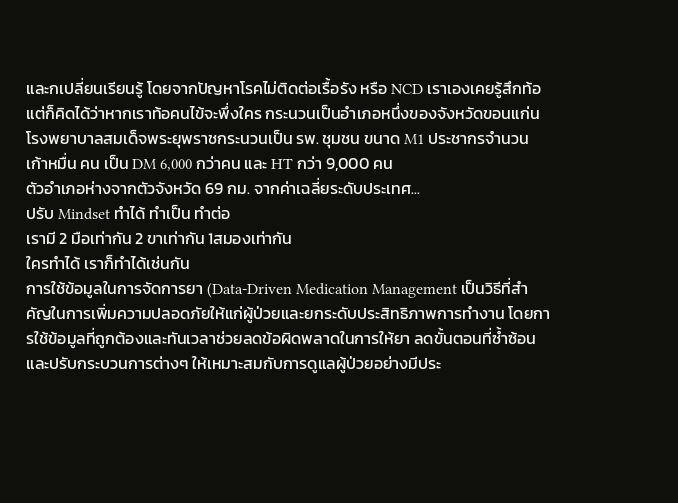และกเปลี่ยนเรียนรู้ โดยจากปัญหาโรคไม่ติดต่อเรื้อรัง หรือ NCD เราเองเคยรู้สึกท้อ แต่ก็คิดได้ว่าหากเราท้อคนไข้จะพึ่งใคร กระนวนเป็นอำเภอหนึ่งของจังหวัดขอนแก่น โรงพยาบาลสมเด็จพระยุพราชกระนวนเป็น รพ. ชุมชน ขนาด M1 ประชากรจำนวน เก้าหมื่น คน เป็น DM 6,000 กว่าคน และ HT กว่า 9,000 คน
ตัวอำเภอห่างจากตัวจังหวัด 69 กม. จากค่าเฉลี่ยระดับประเทศ...
ปรับ Mindset ทำได้ ทำเป็น ทำต่อ
เรามี 2 มือเท่ากัน 2 ขาเท่ากัน 1สมองเท่ากัน
ใครทำได้ เราก็ทำได้เช่นกัน
การใช้ข้อมูลในการจัดการยา (Data-Driven Medication Management เป็นวิธีที่สำคัญในการเพิ่มความปลอดภัยให้แก่ผู้ป่วยและยกระดับประสิทธิภาพการทำงาน โดยการใช้ข้อมูลที่ถูกต้องและทันเวลาช่วยลดข้อผิดพลาดในการให้ยา ลดขั้นตอนที่ซ้ำซ้อน และปรับกระบวนการต่างๆ ให้เหมาะสมกับการดูแลผู้ป่วยอย่างมีประ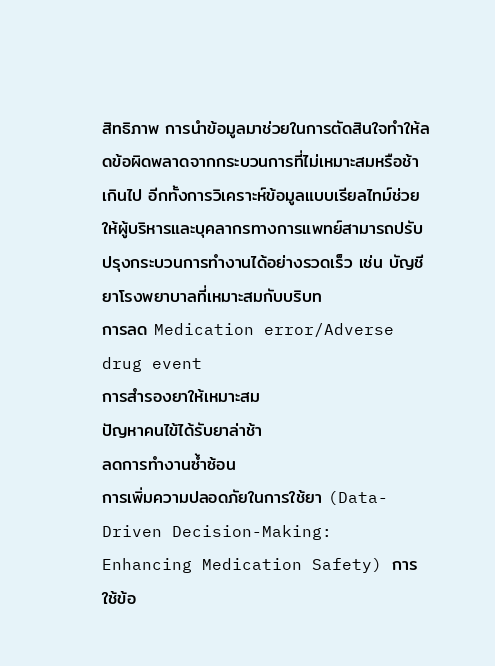สิทธิภาพ การนำข้อมูลมาช่วยในการตัดสินใจทำให้ลดข้อผิดพลาดจากกระบวนการที่ไม่เหมาะสมหรือช้าเกินไป อีกทั้งการวิเคราะห์ข้อมูลแบบเรียลไทม์ช่วยให้ผู้บริหารและบุคลากรทางการแพทย์สามารถปรับปรุงกระบวนการทำงานได้อย่างรวดเร็ว เช่น บัญชียาโรงพยาบาลที่เหมาะสมกับบริบท
การลด Medication error/Adverse drug event
การสำรองยาให้เหมาะสม
ปัญหาคนไข้ได้รับยาล่าช้า
ลดการทำงานซ้ำซ้อน
การเพิ่มความปลอดภัยในการใช้ยา (Data-Driven Decision-Making: Enhancing Medication Safety) การใช้ข้อ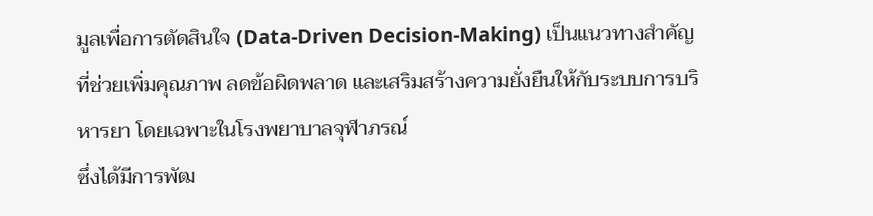มูลเพื่อการตัดสินใจ (Data-Driven Decision-Making) เป็นแนวทางสำคัญที่ช่วยเพิ่มคุณภาพ ลดข้อผิดพลาด และเสริมสร้างความยั่งยืนให้กับระบบการบริหารยา โดยเฉพาะในโรงพยาบาลจุฬาภรณ์
ซึ่งได้มีการพัฒ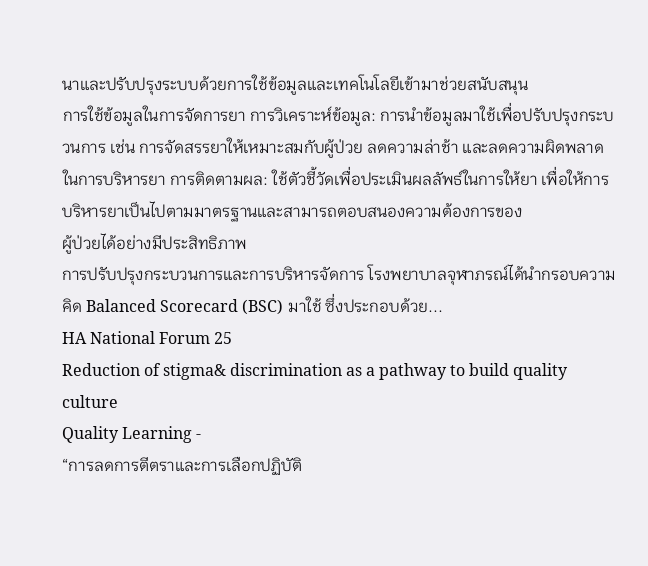นาและปรับปรุงระบบด้วยการใช้ข้อมูลและเทคโนโลยีเข้ามาช่วยสนับสนุน
การใช้ข้อมูลในการจัดการยา การวิเคราะห์ข้อมูล: การนำข้อมูลมาใช้เพื่อปรับปรุงกระบวนการ เช่น การจัดสรรยาให้เหมาะสมกับผู้ป่วย ลดความล่าช้า และลดความผิดพลาดในการบริหารยา การติดตามผล: ใช้ตัวชี้วัดเพื่อประเมินผลลัพธ์ในการให้ยา เพื่อให้การบริหารยาเป็นไปตามมาตรฐานและสามารถตอบสนองความต้องการของ
ผู้ป่วยได้อย่างมีประสิทธิภาพ
การปรับปรุงกระบวนการและการบริหารจัดการ โรงพยาบาลจุฬาภรณ์ได้นำกรอบความคิด Balanced Scorecard (BSC) มาใช้ ซึ่งประกอบด้วย...
HA National Forum 25
Reduction of stigma& discrimination as a pathway to build quality culture
Quality Learning -
“การลดการตีตราและการเลือกปฏิบัติ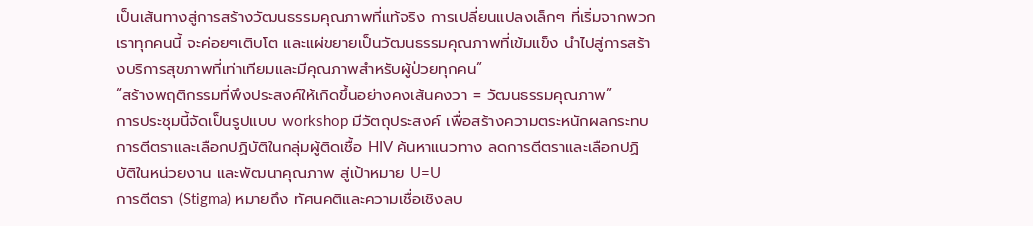เป็นเส้นทางสู่การสร้างวัฒนธรรมคุณภาพที่แท้จริง การเปลี่ยนแปลงเล็กๆ ที่เริ่มจากพวกเราทุกคนนี้ จะค่อยๆเติบโต และแผ่ขยายเป็นวัฒนธรรมคุณภาพที่เข้มแข็ง นำไปสู่การสร้างบริการสุขภาพที่เท่าเทียมและมีคุณภาพสำหรับผู้ป่วยทุกคน”
“สร้างพฤติกรรมที่พึงประสงค์ให้เกิดขึ้นอย่างคงเส้นคงวา = วัฒนธรรมคุณภาพ”
การประชุมนี้จัดเป็นรูปแบบ workshop มีวัตถุประสงค์ เพื่อสร้างความตระหนักผลกระทบการตีตราและเลือกปฏิบัติในกลุ่มผู้ติดเชื้อ HIV ค้นหาแนวทาง ลดการตีตราและเลือกปฏิบัติในหน่วยงาน และพัฒนาคุณภาพ สู่เป้าหมาย U=U
การตีตรา (Stigma) หมายถึง ทัศนคติและความเชื่อเชิงลบ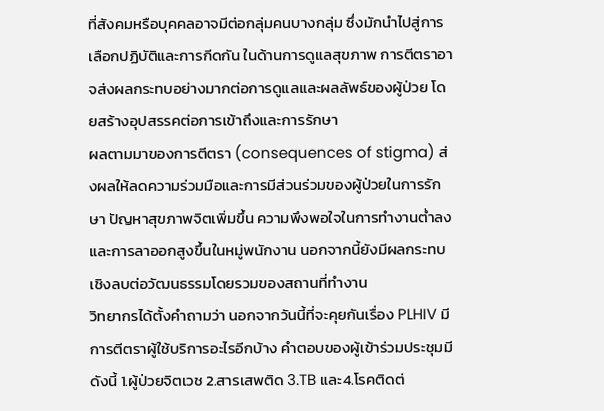ที่สังคมหรือบุคคลอาจมีต่อกลุ่มคนบางกลุ่ม ซึ่งมักนำไปสู่การเลือกปฏิบัติและการกีดกัน ในด้านการดูแลสุขภาพ การตีตราอาจส่งผลกระทบอย่างมากต่อการดูแลและผลลัพธ์ของผู้ป่วย โดยสร้างอุปสรรคต่อการเข้าถึงและการรักษา
ผลตามมาของการตีตรา (consequences of stigma) ส่งผลให้ลดความร่วมมือและการมีส่วนร่วมของผู้ป่วยในการรักษา ปัญหาสุขภาพจิตเพิ่มขึ้น ความพึงพอใจในการทำงานต่ำลงและการลาออกสูงขึ้นในหมู่พนักงาน นอกจากนี้ยังมีผลกระทบเชิงลบต่อวัฒนธรรมโดยรวมของสถานที่ทำงาน
วิทยากรได้ตั้งคำถามว่า นอกจากวันนี้ที่จะคุยกันเรื่อง PLHIV มีการตีตราผู้ใช้บริการอะไรอีกบ้าง คำตอบของผู้เข้าร่วมประชุมมีดังนี้ 1.ผู้ป่วยจิตเวช 2.สารเสพติด 3.TB และ4.โรคติดต่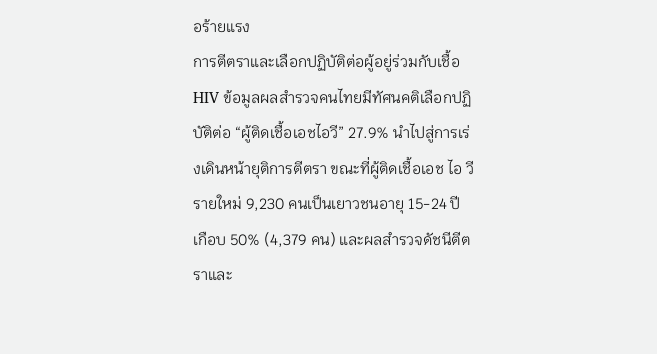อร้ายแรง
การตีตราและเลือกปฏิบัติต่อผู้อยู่ร่วมกับเชื้อ HIV ข้อมูลผลสำรวจคนไทยมีทัศนคติเลือกปฏิบัติต่อ “ผู้ติดเชื้อเอชไอวี” 27.9% นำไปสู่การเร่งเดินหน้ายุติการตีตรา ขณะที่ผู้ติดเชื้อเอช ไอ วีรายใหม่ 9,230 คนเป็นเยาวชนอายุ 15-24 ปี เกือบ 50% (4,379 คน) และผลสำรวจดัชนีตีตราและ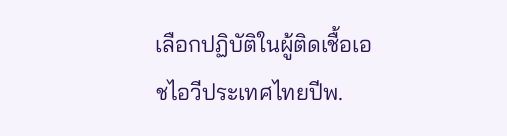เลือกปฏิบัติในผู้ติดเชื้อเอชไอวีประเทศไทยปีพ.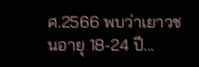ศ.2566 พบว่าเยาวชนอายุ 18-24 ปี...